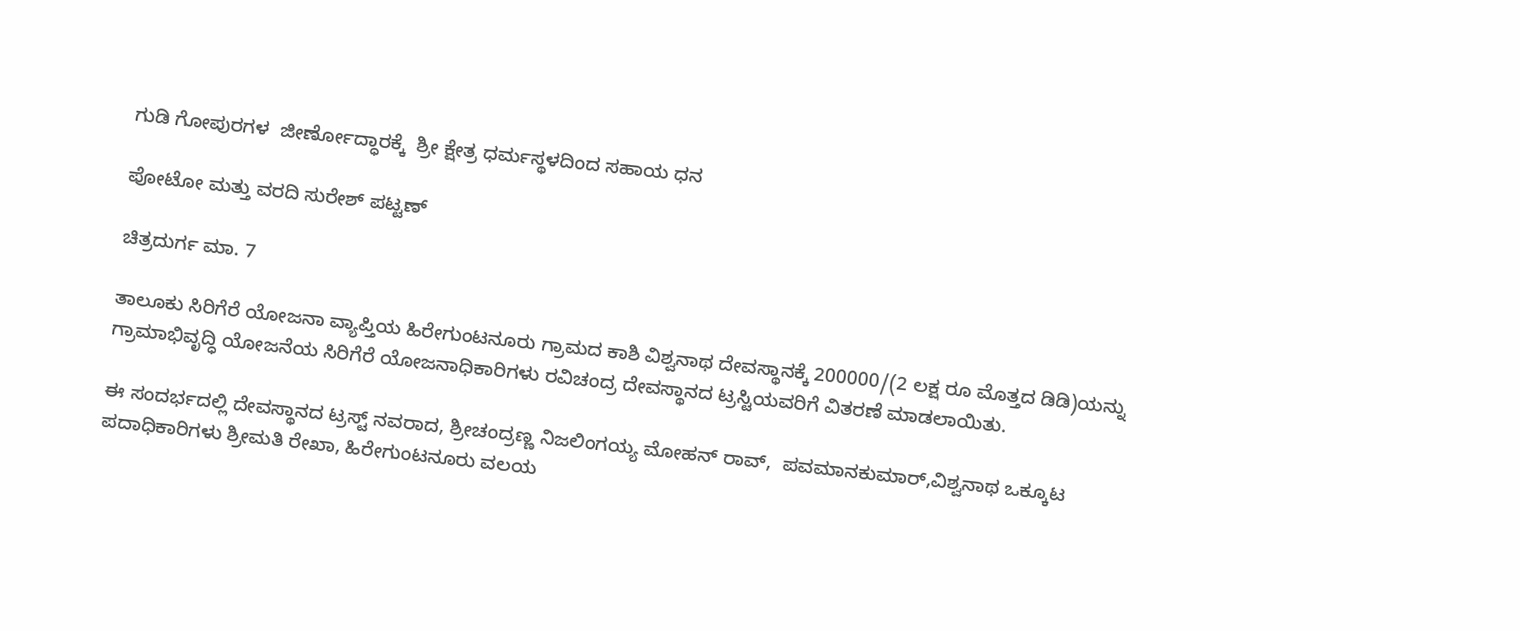ಗುಡಿ ಗೋಪುರಗಳ  ಜೀರ್ಣೋದ್ಧಾರಕ್ಕೆ  ಶ್ರೀ ಕ್ಷೇತ್ರ ಧರ್ಮಸ್ಥಳದಿಂದ ಸಹಾಯ ಧನ

ಪೋಟೋ ಮತ್ತು ವರದಿ ಸುರೇಶ್ ಪಟ್ಟಣ್

ಚಿತ್ರದುರ್ಗ ಮಾ. 7

ತಾಲೂಕು ಸಿರಿಗೆರೆ ಯೋಜನಾ ವ್ಯಾಪ್ತಿಯ ಹಿರೇಗುಂಟನೂರು ಗ್ರಾಮದ ಕಾಶಿ ವಿಶ್ವನಾಥ ದೇವಸ್ಥಾನಕ್ಕೆ 200000/(2 ಲಕ್ಷ ರೂ ಮೊತ್ತದ ಡಿಡಿ)ಯನ್ನು  ಗ್ರಾಮಾಭಿವೃದ್ಧಿ ಯೋಜನೆಯ ಸಿರಿಗೆರೆ ಯೋಜನಾಧಿಕಾರಿಗಳು ರವಿಚಂದ್ರ ದೇವಸ್ಥಾನದ ಟ್ರಸ್ಟಿಯವರಿಗೆ ವಿತರಣೆ ಮಾಡಲಾಯಿತು.

ಈ ಸಂದರ್ಭದಲ್ಲಿ ದೇವಸ್ಥಾನದ ಟ್ರಸ್ಟ್ ನವರಾದ, ಶ್ರೀಚಂದ್ರಣ್ಣ ನಿಜಲಿಂಗಯ್ಯ ಮೋಹನ್ ರಾವ್,  ಪವಮಾನಕುಮಾರ್,ವಿಶ್ವನಾಥ ಒಕ್ಕೂಟ ಪದಾಧಿಕಾರಿಗಳು ಶ್ರೀಮತಿ ರೇಖಾ, ಹಿರೇಗುಂಟನೂರು ವಲಯ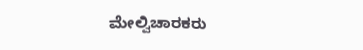ಮೇಲ್ವಿಚಾರಕರು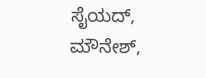ಸೈಯದ್, ಮೌನೇಶ್,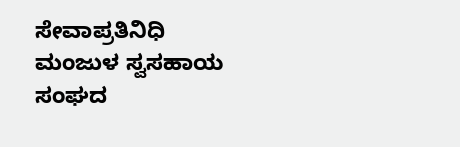ಸೇವಾಪ್ರತಿನಿಧಿ ಮಂಜುಳ ಸ್ವಸಹಾಯ ಸಂಘದ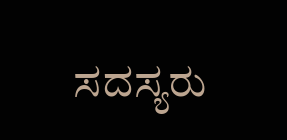ಸದಸ್ಯರು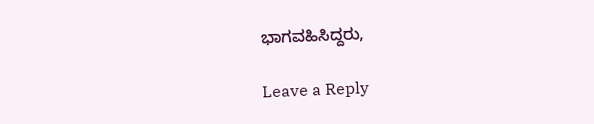ಭಾಗವಹಿಸಿದ್ದರು,

Leave a Reply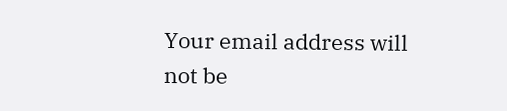Your email address will not be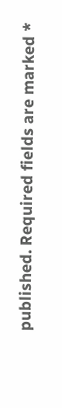published. Required fields are marked *